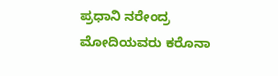ಪ್ರಧಾನಿ ನರೇಂದ್ರ ಮೋದಿಯವರು ಕರೊನಾ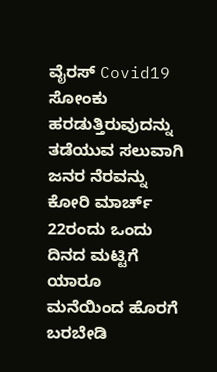ವೈರಸ್ Covid19 ಸೋಂಕು ಹರಡುತ್ತಿರುವುದನ್ನು ತಡೆಯುವ ಸಲುವಾಗಿ ಜನರ ನೆರವನ್ನು ಕೋರಿ ಮಾರ್ಚ್ 22ರಂದು ಒಂದು ದಿನದ ಮಟ್ಟಿಗೆ ಯಾರೂ ಮನೆಯಿಂದ ಹೊರಗೆ ಬರಬೇಡಿ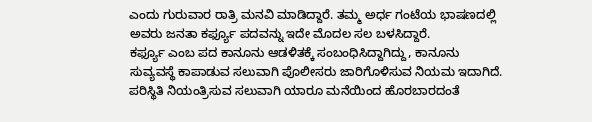ಎಂದು ಗುರುವಾರ ರಾತ್ರಿ ಮನವಿ ಮಾಡಿದ್ದಾರೆ. ತಮ್ಮ ಅರ್ಧ ಗಂಟೆಯ ಭಾಷಣದಲ್ಲಿ ಅವರು ಜನತಾ ಕರ್ಫ್ಯೂ ಪದವನ್ನು ಇದೇ ಮೊದಲ ಸಲ ಬಳಸಿದ್ದಾರೆ.
ಕರ್ಫ್ಯೂ ಎಂಬ ಪದ ಕಾನೂನು ಆಡಳಿತಕ್ಕೆ ಸಂಬಂಧಿಸಿದ್ದಾಗಿದ್ದು, ಕಾನೂನು ಸುವ್ಯವಸ್ಥೆ ಕಾಪಾಡುವ ಸಲುವಾಗಿ ಪೊಲೀಸರು ಜಾರಿಗೊಳಿಸುವ ನಿಯಮ ಇದಾಗಿದೆ. ಪರಿಸ್ಥಿತಿ ನಿಯಂತ್ರಿಸುವ ಸಲುವಾಗಿ ಯಾರೂ ಮನೆಯಿಂದ ಹೊರಬಾರದಂತೆ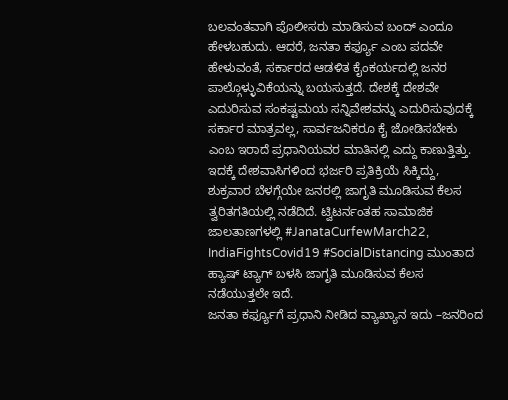ಬಲವಂತವಾಗಿ ಪೊಲೀಸರು ಮಾಡಿಸುವ ಬಂದ್ ಎಂದೂ ಹೇಳಬಹುದು. ಆದರೆ, ಜನತಾ ಕರ್ಫ್ಯೂ ಎಂಬ ಪದವೇ ಹೇಳುವಂತೆ, ಸರ್ಕಾರದ ಆಡಳಿತ ಕೈಂಕರ್ಯದಲ್ಲಿ ಜನರ ಪಾಲ್ಗೊಳ್ಳುವಿಕೆಯನ್ನು ಬಯಸುತ್ತದೆ. ದೇಶಕ್ಕೆ ದೇಶವೇ ಎದುರಿಸುವ ಸಂಕಷ್ಟಮಯ ಸನ್ನಿವೇಶವನ್ನು ಎದುರಿಸುವುದಕ್ಕೆ ಸರ್ಕಾರ ಮಾತ್ರವಲ್ಲ, ಸಾರ್ವಜನಿಕರೂ ಕೈ ಜೋಡಿಸಬೇಕು ಎಂಬ ಇರಾದೆ ಪ್ರಧಾನಿಯವರ ಮಾತಿನಲ್ಲಿ ಎದ್ದು ಕಾಣುತ್ತಿತ್ತು. ಇದಕ್ಕೆ ದೇಶವಾಸಿಗಳಿಂದ ಭರ್ಜರಿ ಪ್ರತಿಕ್ರಿಯೆ ಸಿಕ್ಕಿದ್ದು, ಶುಕ್ರವಾರ ಬೆಳಗ್ಗೆಯೇ ಜನರಲ್ಲಿ ಜಾಗೃತಿ ಮೂಡಿಸುವ ಕೆಲಸ ತ್ವರಿತಗತಿಯಲ್ಲಿ ನಡೆದಿದೆ. ಟ್ವಿಟರ್ನಂತಹ ಸಾಮಾಜಿಕ ಜಾಲತಾಣಗಳಲ್ಲಿ #JanataCurfewMarch22, IndiaFightsCovid19 #SocialDistancing ಮುಂತಾದ ಹ್ಯಾಷ್ ಟ್ಯಾಗ್ ಬಳಸಿ ಜಾಗೃತಿ ಮೂಡಿಸುವ ಕೆಲಸ ನಡೆಯುತ್ತಲೇ ಇದೆ.
ಜನತಾ ಕರ್ಫ್ಯೂಗೆ ಪ್ರಧಾನಿ ನೀಡಿದ ವ್ಯಾಖ್ಯಾನ ಇದು –ಜನರಿಂದ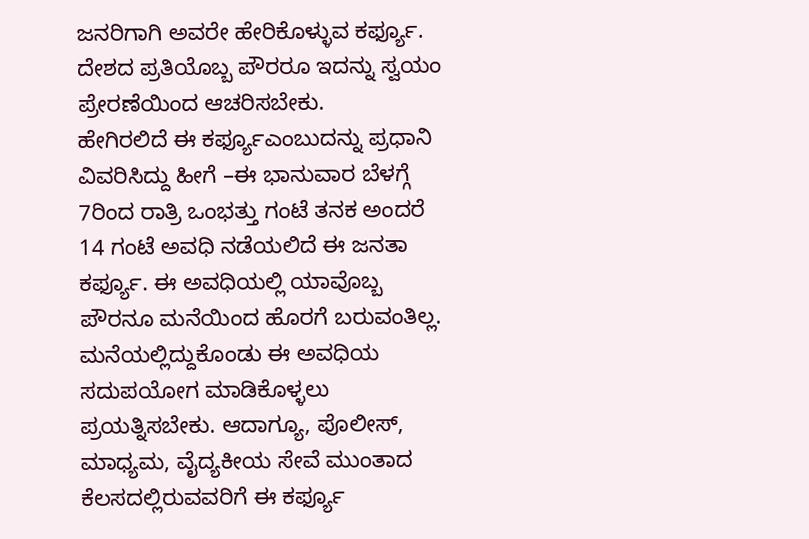ಜನರಿಗಾಗಿ ಅವರೇ ಹೇರಿಕೊಳ್ಳುವ ಕರ್ಫ್ಯೂ. ದೇಶದ ಪ್ರತಿಯೊಬ್ಬ ಪೌರರೂ ಇದನ್ನು ಸ್ವಯಂ ಪ್ರೇರಣೆಯಿಂದ ಆಚರಿಸಬೇಕು.
ಹೇಗಿರಲಿದೆ ಈ ಕರ್ಫ್ಯೂಎಂಬುದನ್ನು ಪ್ರಧಾನಿ ವಿವರಿಸಿದ್ದು ಹೀಗೆ –ಈ ಭಾನುವಾರ ಬೆಳಗ್ಗೆ 7ರಿಂದ ರಾತ್ರಿ ಒಂಭತ್ತು ಗಂಟೆ ತನಕ ಅಂದರೆ 14 ಗಂಟೆ ಅವಧಿ ನಡೆಯಲಿದೆ ಈ ಜನತಾ ಕರ್ಫ್ಯೂ. ಈ ಅವಧಿಯಲ್ಲಿ ಯಾವೊಬ್ಬ ಪೌರನೂ ಮನೆಯಿಂದ ಹೊರಗೆ ಬರುವಂತಿಲ್ಲ. ಮನೆಯಲ್ಲಿದ್ದುಕೊಂಡು ಈ ಅವಧಿಯ ಸದುಪಯೋಗ ಮಾಡಿಕೊಳ್ಳಲು ಪ್ರಯತ್ನಿಸಬೇಕು. ಆದಾಗ್ಯೂ, ಪೊಲೀಸ್, ಮಾಧ್ಯಮ, ವೈದ್ಯಕೀಯ ಸೇವೆ ಮುಂತಾದ ಕೆಲಸದಲ್ಲಿರುವವರಿಗೆ ಈ ಕರ್ಫ್ಯೂ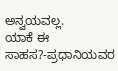ಅನ್ವಯವಲ್ಲ.
ಯಾಕೆ ಈ ಸಾಹಸ?-ಪ್ರಧಾನಿಯವರ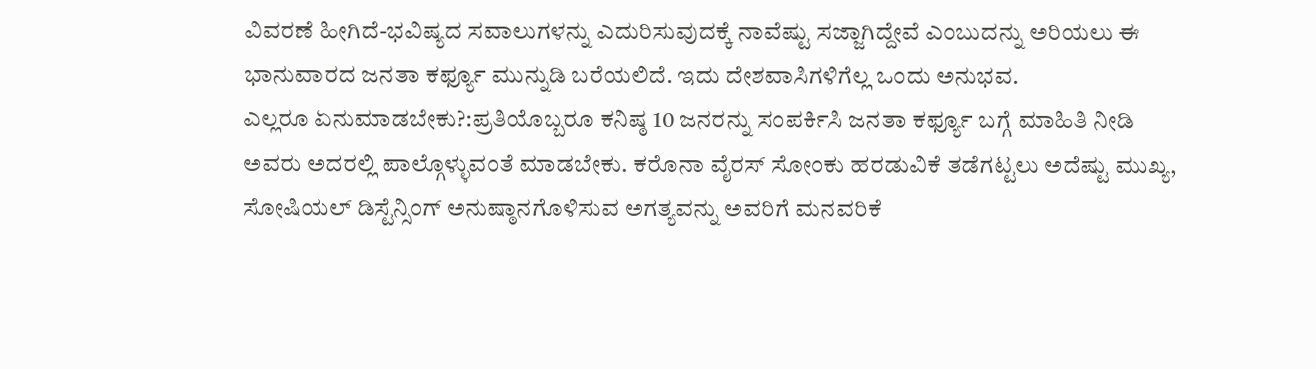ವಿವರಣೆ ಹೀಗಿದೆ-ಭವಿಷ್ಯದ ಸವಾಲುಗಳನ್ನು ಎದುರಿಸುವುದಕ್ಕೆ ನಾವೆಷ್ಟು ಸಜ್ಜಾಗಿದ್ದೇವೆ ಎಂಬುದನ್ನು ಅರಿಯಲು ಈ ಭಾನುವಾರದ ಜನತಾ ಕರ್ಫ್ಯೂ ಮುನ್ನುಡಿ ಬರೆಯಲಿದೆ. ಇದು ದೇಶವಾಸಿಗಳಿಗೆಲ್ಲ ಒಂದು ಅನುಭವ.
ಎಲ್ಲರೂ ಏನುಮಾಡಬೇಕು?:ಪ್ರತಿಯೊಬ್ಬರೂ ಕನಿಷ್ಠ 10 ಜನರನ್ನು ಸಂಪರ್ಕಿಸಿ ಜನತಾ ಕರ್ಫ್ಯೂ ಬಗ್ಗೆ ಮಾಹಿತಿ ನೀಡಿ ಅವರು ಅದರಲ್ಲಿ ಪಾಲ್ಗೊಳ್ಳುವಂತೆ ಮಾಡಬೇಕು. ಕರೊನಾ ವೈರಸ್ ಸೋಂಕು ಹರಡುವಿಕೆ ತಡೆಗಟ್ಟಲು ಅದೆಷ್ಟು ಮುಖ್ಯ, ಸೋಷಿಯಲ್ ಡಿಸ್ಟೆನ್ಸಿಂಗ್ ಅನುಷ್ಠಾನಗೊಳಿಸುವ ಅಗತ್ಯವನ್ನು ಅವರಿಗೆ ಮನವರಿಕೆ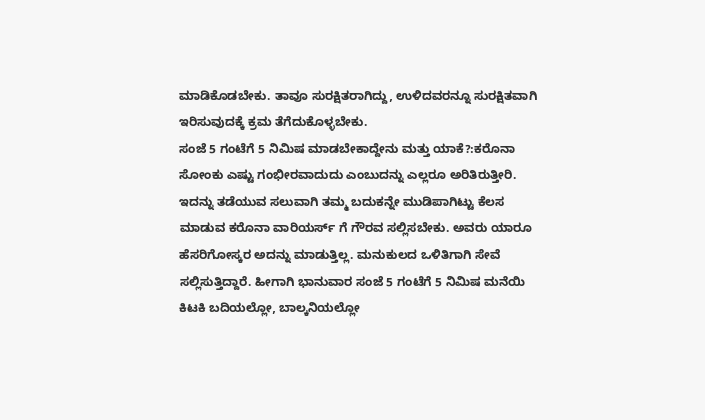ಮಾಡಿಕೊಡಬೇಕು. ತಾವೂ ಸುರಕ್ಷಿತರಾಗಿದ್ದು, ಉಳಿದವರನ್ನೂ ಸುರಕ್ಷಿತವಾಗಿ ಇರಿಸುವುದಕ್ಕೆ ಕ್ರಮ ತೆಗೆದುಕೊಳ್ಳಬೇಕು.
ಸಂಜೆ 5 ಗಂಟೆಗೆ 5 ನಿಮಿಷ ಮಾಡಬೇಕಾದ್ದೇನು ಮತ್ತು ಯಾಕೆ?:ಕರೊನಾ ಸೋಂಕು ಎಷ್ಟು ಗಂಭೀರವಾದುದು ಎಂಬುದನ್ನು ಎಲ್ಲರೂ ಅರಿತಿರುತ್ತೀರಿ. ಇದನ್ನು ತಡೆಯುವ ಸಲುವಾಗಿ ತಮ್ಮ ಬದುಕನ್ನೇ ಮುಡಿಪಾಗಿಟ್ಟು ಕೆಲಸ ಮಾಡುವ ಕರೊನಾ ವಾರಿಯರ್ಸ್ ಗೆ ಗೌರವ ಸಲ್ಲಿಸಬೇಕು. ಅವರು ಯಾರೂ ಹೆಸರಿಗೋಸ್ಕರ ಅದನ್ನು ಮಾಡುತ್ತಿಲ್ಲ. ಮನುಕುಲದ ಒಳಿತಿಗಾಗಿ ಸೇವೆ ಸಲ್ಲಿಸುತ್ತಿದ್ದಾರೆ. ಹೀಗಾಗಿ ಭಾನುವಾರ ಸಂಜೆ 5 ಗಂಟೆಗೆ 5 ನಿಮಿಷ ಮನೆಯಿ ಕಿಟಕಿ ಬದಿಯಲ್ಲೋ, ಬಾಲ್ಕನಿಯಲ್ಲೋ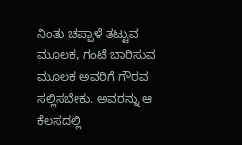ನಿಂತು ಚಪ್ಪಾಳೆ ತಟ್ಟುವ ಮೂಲಕ, ಗಂಟೆ ಬಾರಿಸುವ ಮೂಲಕ ಅವರಿಗೆ ಗೌರವ ಸಲ್ಲಿಸಬೇಕು. ಅವರನ್ನು ಆ ಕೆಲಸದಲ್ಲಿ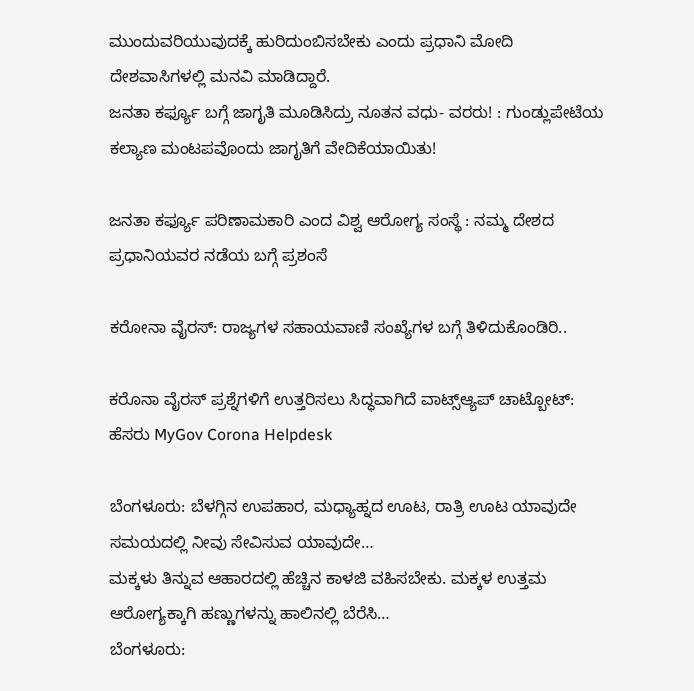ಮುಂದುವರಿಯುವುದಕ್ಕೆ ಹುರಿದುಂಬಿಸಬೇಕು ಎಂದು ಪ್ರಧಾನಿ ಮೋದಿ ದೇಶವಾಸಿಗಳಲ್ಲಿ ಮನವಿ ಮಾಡಿದ್ದಾರೆ.
ಜನತಾ ಕರ್ಫ್ಯೂ ಬಗ್ಗೆ ಜಾಗೃತಿ ಮೂಡಿಸಿದ್ರು ನೂತನ ವಧು- ವರರು! : ಗುಂಡ್ಲುಪೇಟೆಯ ಕಲ್ಯಾಣ ಮಂಟಪವೊಂದು ಜಾಗೃತಿಗೆ ವೇದಿಕೆಯಾಯಿತು!

ಜನತಾ ಕರ್ಫ್ಯೂ ಪರಿಣಾಮಕಾರಿ ಎಂದ ವಿಶ್ವ ಆರೋಗ್ಯ ಸಂಸ್ಥೆ : ನಮ್ಮ ದೇಶದ ಪ್ರಧಾನಿಯವರ ನಡೆಯ ಬಗ್ಗೆ ಪ್ರಶಂಸೆ

ಕರೋನಾ ವೈರಸ್: ರಾಜ್ಯಗಳ ಸಹಾಯವಾಣಿ ಸಂಖ್ಯೆಗಳ ಬಗ್ಗೆ ತಿಳಿದುಕೊಂಡಿರಿ..

ಕರೊನಾ ವೈರಸ್ ಪ್ರಶ್ನೆಗಳಿಗೆ ಉತ್ತರಿಸಲು ಸಿದ್ಧವಾಗಿದೆ ವಾಟ್ಸ್ಆ್ಯಪ್ ಚಾಟ್ಬೋಟ್: ಹೆಸರು MyGov Corona Helpdesk

ಬೆಂಗಳೂರು: ಬೆಳಗ್ಗಿನ ಉಪಹಾರ, ಮಧ್ಯಾಹ್ನದ ಊಟ, ರಾತ್ರಿ ಊಟ ಯಾವುದೇ ಸಮಯದಲ್ಲಿ ನೀವು ಸೇವಿಸುವ ಯಾವುದೇ…
ಮಕ್ಕಳು ತಿನ್ನುವ ಆಹಾರದಲ್ಲಿ ಹೆಚ್ಚಿನ ಕಾಳಜಿ ವಹಿಸಬೇಕು. ಮಕ್ಕಳ ಉತ್ತಮ ಆರೋಗ್ಯಕ್ಕಾಗಿ ಹಣ್ಣುಗಳನ್ನು ಹಾಲಿನಲ್ಲಿ ಬೆರೆಸಿ…
ಬೆಂಗಳೂರು: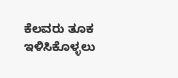ಕೆಲವರು ತೂಕ ಇಳಿಸಿಕೊಳ್ಳಲು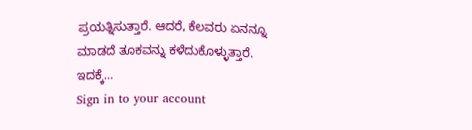ಪ್ರಯತ್ನಿಸುತ್ತಾರೆ. ಆದರೆ, ಕೆಲವರು ಏನನ್ನೂ ಮಾಡದೆ ತೂಕವನ್ನು ಕಳೆದುಕೊಳ್ಳುತ್ತಾರೆ. ಇದಕ್ಕೆ…
Sign in to your account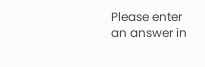Please enter an answer in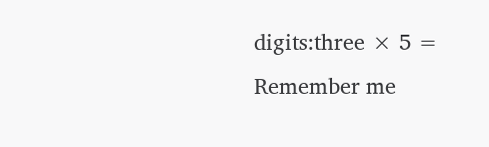digits:three × 5 =
Remember me